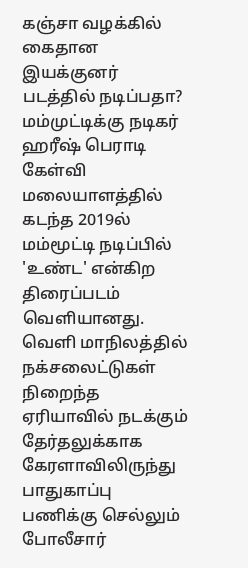கஞ்சா வழக்கில் கைதான இயக்குனர் படத்தில் நடிப்பதா? மம்முட்டிக்கு நடிகர் ஹரீஷ் பெராடி கேள்வி
மலையாளத்தில் கடந்த 2019ல் மம்மூட்டி நடிப்பில் 'உண்ட' என்கிற திரைப்படம் வெளியானது. வெளி மாநிலத்தில் நக்சலைட்டுகள் நிறைந்த ஏரியாவில் நடக்கும் தேர்தலுக்காக கேரளாவிலிருந்து பாதுகாப்பு பணிக்கு செல்லும் போலீசார்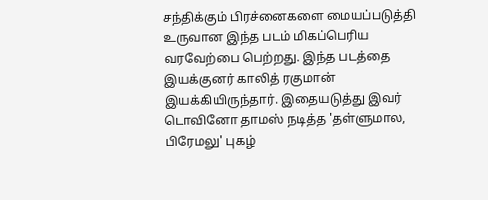சந்திக்கும் பிரச்னைகளை மையப்படுத்தி உருவான இந்த படம் மிகப்பெரிய வரவேற்பை பெற்றது. இந்த படத்தை இயக்குனர் காலித் ரகுமான் இயக்கியிருந்தார். இதையடுத்து இவர் டொவினோ தாமஸ் நடித்த 'தள்ளுமால, பிரேமலு' புகழ்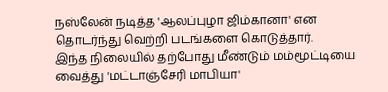நஸ்லேன் நடித்த 'ஆலப்புழா ஜிம்கானா' என தொடர்ந்து வெற்றி படங்களை கொடுத்தார்.
இந்த நிலையில் தற்போது மீண்டும் மம்மூட்டியை வைத்து 'மட்டாஞ்சேரி மாபியா'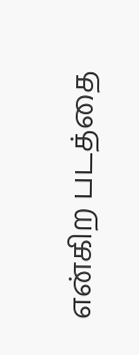என்கிற படத்தை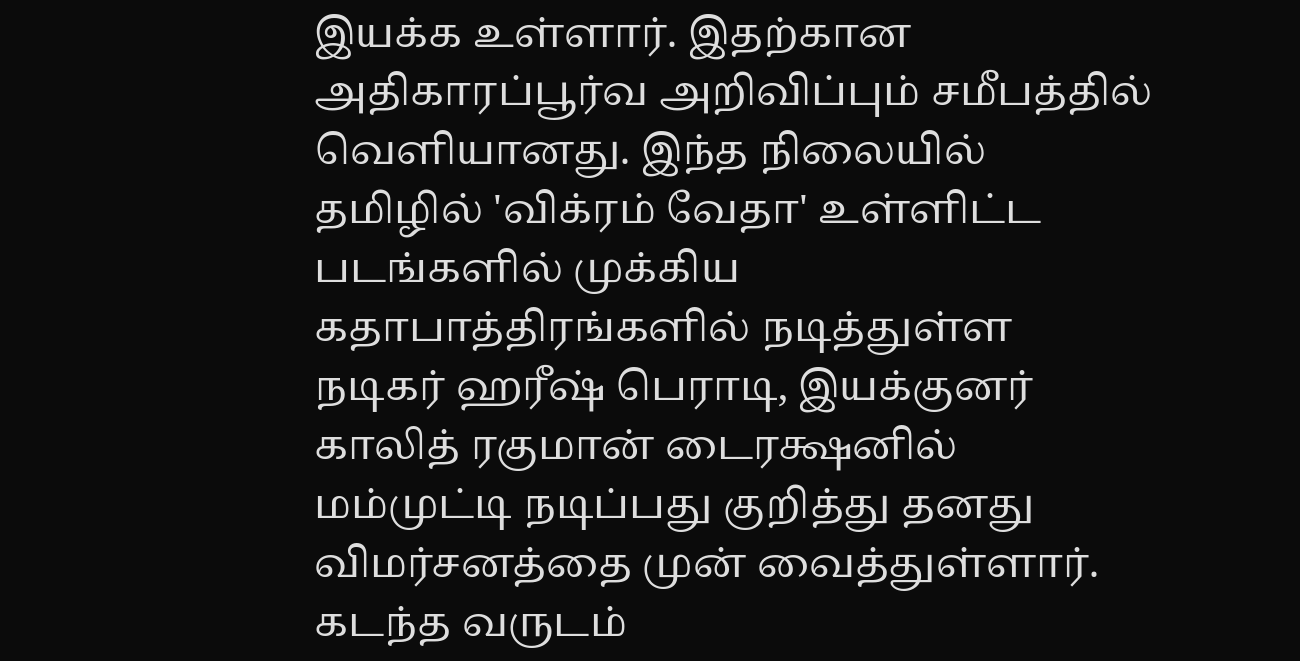இயக்க உள்ளார். இதற்கான அதிகாரப்பூர்வ அறிவிப்பும் சமீபத்தில் வெளியானது. இந்த நிலையில் தமிழில் 'விக்ரம் வேதா' உள்ளிட்ட படங்களில் முக்கிய கதாபாத்திரங்களில் நடித்துள்ள நடிகர் ஹரீஷ் பெராடி, இயக்குனர் காலித் ரகுமான் டைரக்ஷனில் மம்முட்டி நடிப்பது குறித்து தனது விமர்சனத்தை முன் வைத்துள்ளார். கடந்த வருடம்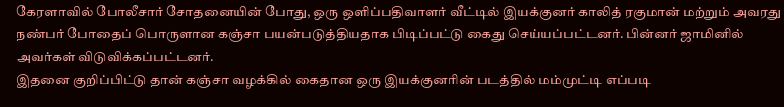கேரளாவில் போலீசார் சோதனையின் போது, ஒரு ஒளிப்பதிவாளர் வீட்டில் இயக்குனர் காலித் ரகுமான் மற்றும் அவரது நண்பர் போதைப் பொருளான கஞ்சா பயன்படுத்தியதாக பிடிப்பட்டு கைது செய்யப்பட்டனர். பின்னர் ஜாமினில் அவர்கள் விடுவிக்கப்பட்டனர்.
இதனை குறிப்பிட்டு தான் கஞ்சா வழக்கில் கைதான ஒரு இயக்குனரின் படத்தில் மம்முட்டி எப்படி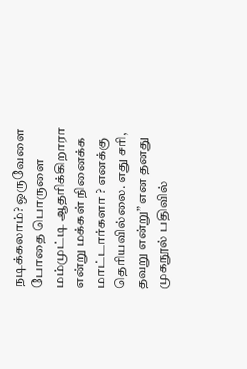நடிக்கலாம்? ஒருவேளை போதை பொருளை மம்முட்டி ஆதரிக்கிறாரா என்று மக்கள் நினைக்க மாட்டார்களா ? எனக்கு தெரியவில்லை. எது சரி, தவறு என்று” என தனது முகநூல் பதிவில்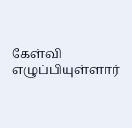கேள்வி எழுப்பியுள்ளார்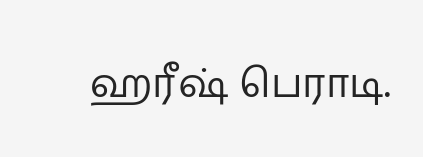ஹரீஷ் பெராடி.